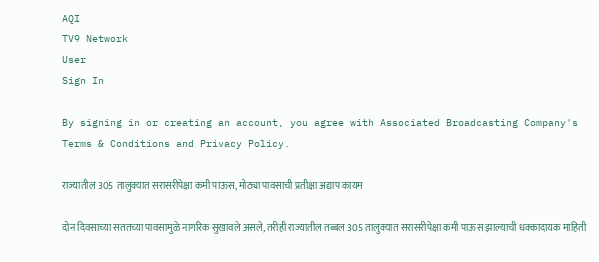AQI
TV9 Network
User
Sign In

By signing in or creating an account, you agree with Associated Broadcasting Company's Terms & Conditions and Privacy Policy.

राज्यातील 305 तालुक्यात सरासरीपेक्षा कमी पाऊस, मोठ्या पावसाची प्रतीक्षा अद्याप कायम

दोन दिवसाच्या सततच्या पावसामुळे नागरिक सुखावले असले, तरीही राज्यातील तब्बल 305 तालुक्यात सरासरीपेक्षा कमी पाऊस झाल्याची धक्कादायक माहिती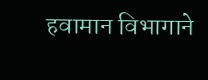हवामान विभागाने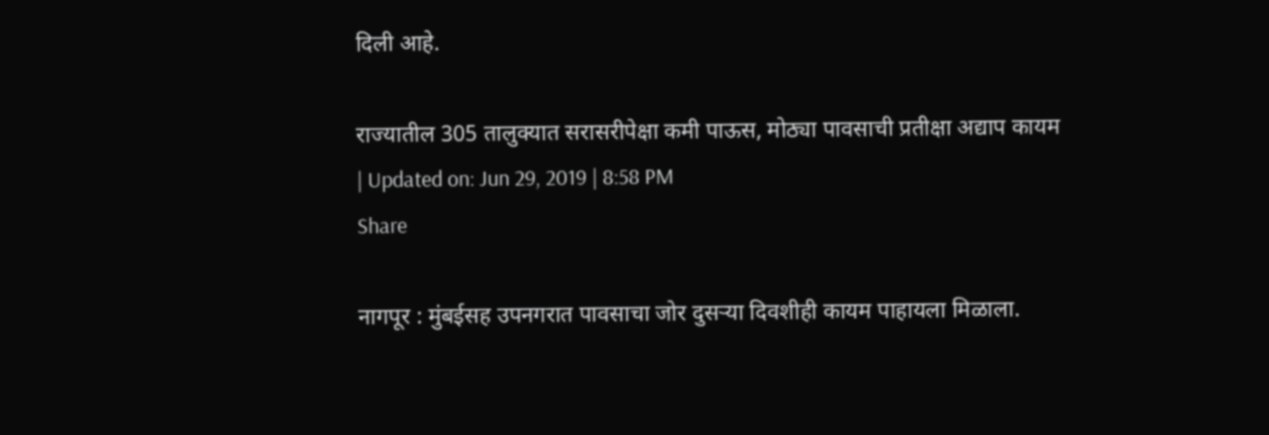दिली आहे.

राज्यातील 305 तालुक्यात सरासरीपेक्षा कमी पाऊस, मोठ्या पावसाची प्रतीक्षा अद्याप कायम
| Updated on: Jun 29, 2019 | 8:58 PM
Share

नागपूर : मुंबईसह उपनगरात पावसाचा जोर दुसऱ्या दिवशीही कायम पाहायला मिळाला.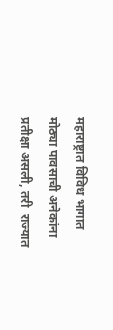महाराष्ट्रात विविध भागात मोठ्या पावसाची अनेकांना प्रतीक्षा असली, तरी  राज्यात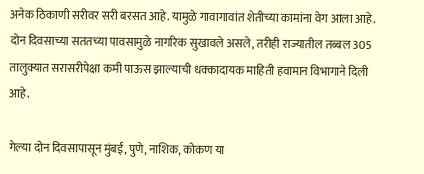अनेक ठिकाणी सरीवर सरी बरसत आहे. यामुळे गावागावांत शेतीच्या कामांना वेग आला आहे. दोन दिवसाच्या सततच्या पावसामुळे नागरिक सुखावले असले, तरीही राज्यातील तब्बल 305 तालुक्यात सरासरीपेक्षा कमी पाऊस झाल्याची धक्कादायक माहिती हवामान विभागाने दिली आहे.

गेल्या दोन दिवसापासून मुंबई, पुणे, नाशिक, कोकण या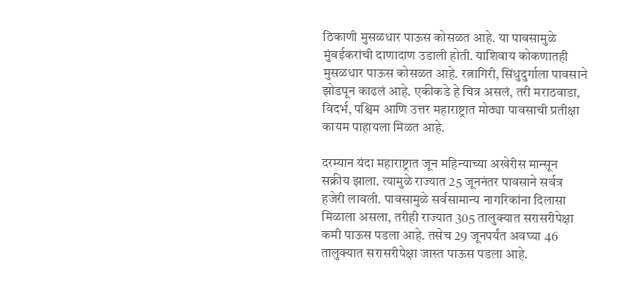ठिकाणी मुसळधार पाऊस कोसळत आहे. या पावसामुळे मुंबईकरांची दाणादाण उडाली होती. याशिवाय कोकणातही मुसळधार पाऊस कोसळत आहे. रत्नागिरी, सिंधुदुर्गाला पावसाने झोडपून काढलं आहे. एकीकडे हे चित्र असलं, तरी मराठवाडा, विदर्भ, पश्चिम आणि उत्तर महाराष्ट्रात मोठ्या पावसाची प्रतीक्षा कायम पाहायला मिळत आहे.

दरम्यान यंदा महाराष्ट्रात जून महिन्याच्या अखेरीस मान्सून सक्रीय झाला. त्यामुळे राज्यात 25 जूननंतर पावसाने सर्वत्र हजेरी लावली. पावसामुळे सर्वसामान्य नागरिकांना दिलासा मिळाला असला, तरीही राज्यात 305 तालुक्यात सरासरीपेक्षा कमी पाऊस पडला आहे. तसेच 29 जूनपर्यंत अवघ्या 46 तालुक्यात सरासरीपेक्षा जास्त पाऊस पडला आहे.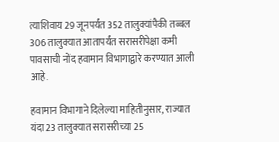त्याशिवाय 29 जूनपर्यंत 352 तालुक्यांपैकी तब्बल 306 तालुक्यात आतापर्यंत सरासरीपेक्षा कमी पावसाची नोंद हवामान विभागाद्वारे करण्यात आली आहे.

हवामान विभागाने दिलेल्या माहितीनुसार, राज्यात यंदा 23 तालुक्यात सरासरीच्या 25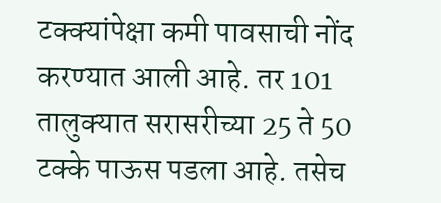टक्क्यांपेक्षा कमी पावसाची नोंद करण्यात आली आहे. तर 101 तालुक्यात सरासरीच्या 25 ते 50 टक्के पाऊस पडला आहे. तसेच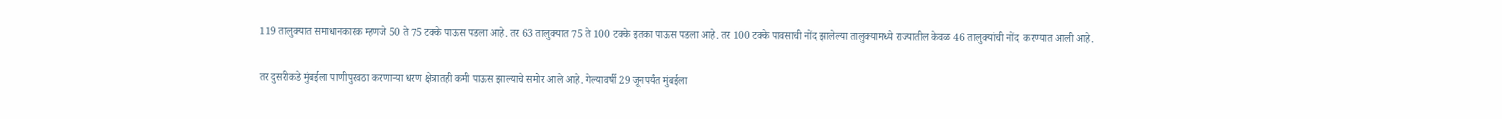119 तालुक्यात समाधानकारक म्हणजे 50 ते 75 टक्के पाऊस पडला आहे. तर 63 तालुक्यात 75 ते 100 टक्के इतका पाऊस पडला आहे. तर 100 टक्के पावसाची नोंद झालेल्या तालुक्यामध्ये राज्यातील केवळ 46 तालुक्यांची नोंद  करण्यात आली आहे.

तर दुसरीकडे मुंबईला पाणीपुरवठा करणाऱ्या धरण क्षेत्रातही कमी पाऊस झाल्याचे समोर आले आहे. गेल्यावर्षी 29 जूनपर्यंत मुंबईला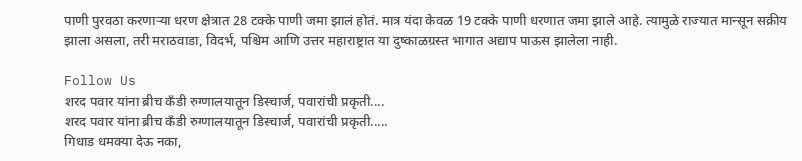पाणी पुरवठा करणाऱ्या धरण क्षेत्रात 28 टक्के पाणी जमा झालं होतं. मात्र यंदा केवळ 19 टक्के पाणी धरणात जमा झाले आहे. त्यामुळे राज्यात मान्सून सक्रीय झाला असला, तरी मराठवाडा, विदर्भ, पश्चिम आणि उत्तर महाराष्ट्रात या दुष्काळग्रस्त भागात अद्याप पाऊस झालेला नाही.

Follow Us
शरद पवार यांना ब्रीच कँडी रुग्णालयातून डिस्चार्ज, पवारांची प्रकृती....
शरद पवार यांना ब्रीच कँडी रुग्णालयातून डिस्चार्ज, पवारांची प्रकृती.....
गिधाड धमक्या देऊ नका,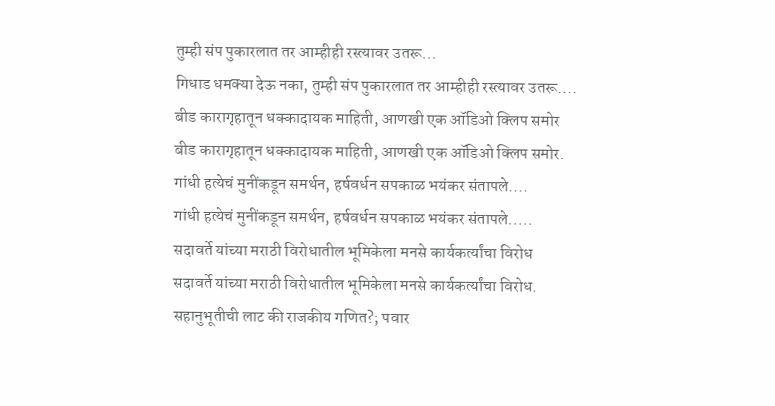तुम्ही संप पुकारलात तर आम्हीही रस्त्यावर उतरू...
गिधाड धमक्या देऊ नका, तुम्ही संप पुकारलात तर आम्हीही रस्त्यावर उतरू....
बीड कारागृहातून धक्कादायक माहिती, आणखी एक ऑडिओ क्लिप समोर
बीड कारागृहातून धक्कादायक माहिती, आणखी एक ऑडिओ क्लिप समोर.
गांधी हत्येचं मुनींकडून समर्थन, हर्षवर्धन सपकाळ भयंकर संतापले....
गांधी हत्येचं मुनींकडून समर्थन, हर्षवर्धन सपकाळ भयंकर संतापले.....
सदावर्ते यांच्या मराठी विरोधातील भूमिकेला मनसे कार्यकर्त्यांचा विरोध
सदावर्ते यांच्या मराठी विरोधातील भूमिकेला मनसे कार्यकर्त्यांचा विरोध.
सहानुभूतीची लाट की राजकीय गणित?; पवार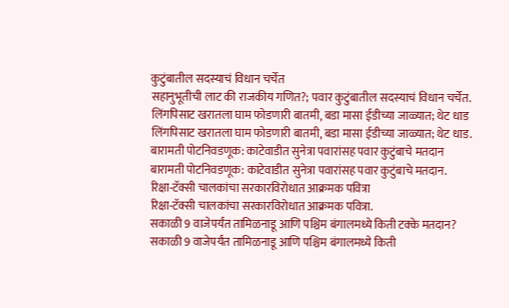कुटुंबातील सदस्याचं विधान चर्चेत
सहानुभूतीची लाट की राजकीय गणित?; पवार कुटुंबातील सदस्याचं विधान चर्चेत.
लिंगपिसाट खरातला घाम फोडणारी बातमी, बडा मासा ईडीच्या जाळ्यात; थेट धाड
लिंगपिसाट खरातला घाम फोडणारी बातमी, बडा मासा ईडीच्या जाळ्यात; थेट धाड.
बारामती पोटनिवडणूक: काटेवाडीत सुनेत्रा पवारांसह पवार कुटुंबाचे मतदान
बारामती पोटनिवडणूक: काटेवाडीत सुनेत्रा पवारांसह पवार कुटुंबाचे मतदान.
रिक्षा-टॅक्सी चालकांचा सरकारविरोधात आक्रमक पवित्रा
रिक्षा-टॅक्सी चालकांचा सरकारविरोधात आक्रमक पवित्रा.
सकाळी 9 वाजेपर्यंत तामिळनाडू आणि पश्चिम बंगालमध्ये किती टक्के मतदान?
सकाळी 9 वाजेपर्यंत तामिळनाडू आणि पश्चिम बंगालमध्ये किती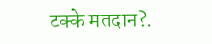टक्के मतदान?.